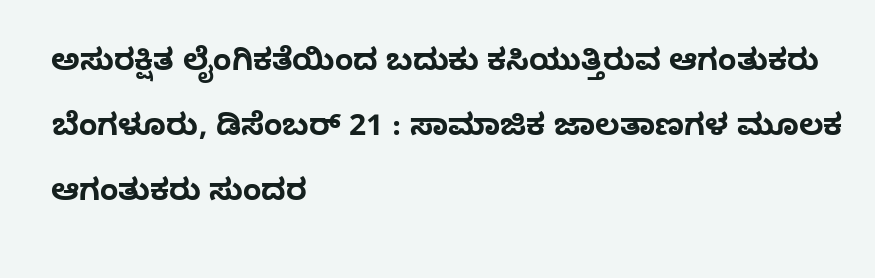ಅಸುರಕ್ಷಿತ ಲೈಂಗಿಕತೆಯಿಂದ ಬದುಕು ಕಸಿಯುತ್ತಿರುವ ಆಗಂತುಕರು
ಬೆಂಗಳೂರು, ಡಿಸೆಂಬರ್ 21 : ಸಾಮಾಜಿಕ ಜಾಲತಾಣಗಳ ಮೂಲಕ ಆಗಂತುಕರು ಸುಂದರ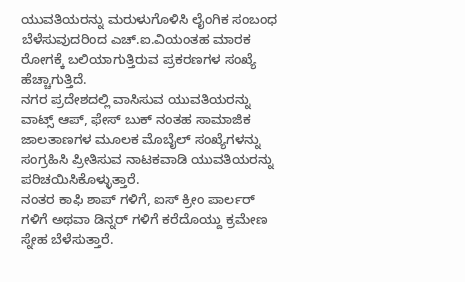ಯುವತಿಯರನ್ನು ಮರುಳುಗೊಳಿಸಿ ಲೈಂಗಿಕ ಸಂಬಂಧ ಬೆಳೆಸುವುದರಿಂದ ಎಚ್.ಐ.ವಿಯಂತಹ ಮಾರಕ ರೋಗಕ್ಕೆ ಬಲಿಯಾಗುತ್ತಿರುವ ಪ್ರಕರಣಗಳ ಸಂಖ್ಯೆ ಹೆಚ್ಚಾಗುತ್ತಿದೆ.
ನಗರ ಪ್ರದೇಶದಲ್ಲಿ ವಾಸಿಸುವ ಯುವತಿಯರನ್ನು ವಾಟ್ಸ್ ಆಪ್, ಫೇಸ್ ಬುಕ್ ನಂತಹ ಸಾಮಾಜಿಕ ಜಾಲತಾಣಗಳ ಮೂಲಕ ಮೊಬೈಲ್ ಸಂಖ್ಯೆಗಳನ್ನು ಸಂಗ್ರಹಿಸಿ ಪ್ರೀತಿಸುವ ನಾಟಕವಾಡಿ ಯುವತಿಯರನ್ನು ಪರಿಚಯಿಸಿಕೊಳ್ಳುತ್ತಾರೆ.
ನಂತರ ಕಾಫಿ ಶಾಪ್ ಗಳಿಗೆ, ಐಸ್ ಕ್ರೀಂ ಪಾರ್ಲರ್ ಗಳಿಗೆ ಅಥವಾ ಡಿನ್ನರ್ ಗಳಿಗೆ ಕರೆದೊಯ್ದು ಕ್ರಮೇಣ ಸ್ನೇಹ ಬೆಳೆಸುತ್ತಾರೆ.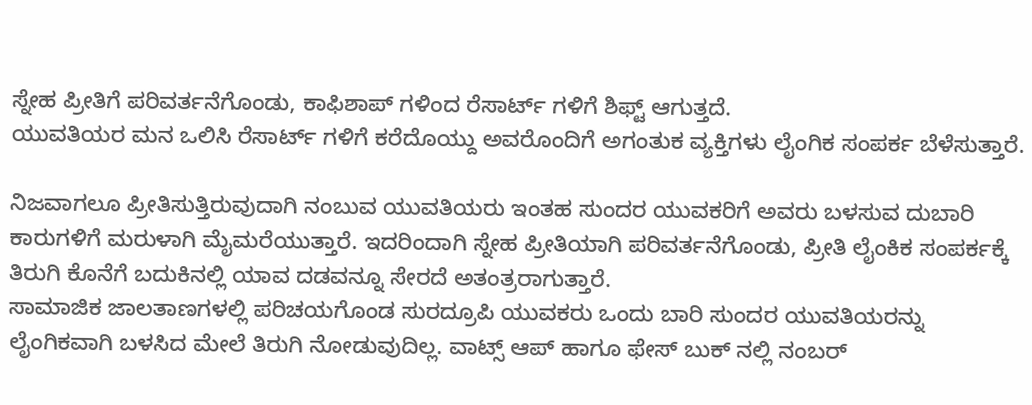ಸ್ನೇಹ ಪ್ರೀತಿಗೆ ಪರಿವರ್ತನೆಗೊಂಡು, ಕಾಫಿಶಾಪ್ ಗಳಿಂದ ರೆಸಾರ್ಟ್ ಗಳಿಗೆ ಶಿಫ್ಟ್ ಆಗುತ್ತದೆ.
ಯುವತಿಯರ ಮನ ಒಲಿಸಿ ರೆಸಾರ್ಟ್ ಗಳಿಗೆ ಕರೆದೊಯ್ದು ಅವರೊಂದಿಗೆ ಅಗಂತುಕ ವ್ಯಕ್ತಿಗಳು ಲೈಂಗಿಕ ಸಂಪರ್ಕ ಬೆಳೆಸುತ್ತಾರೆ.

ನಿಜವಾಗಲೂ ಪ್ರೀತಿಸುತ್ತಿರುವುದಾಗಿ ನಂಬುವ ಯುವತಿಯರು ಇಂತಹ ಸುಂದರ ಯುವಕರಿಗೆ ಅವರು ಬಳಸುವ ದುಬಾರಿ ಕಾರುಗಳಿಗೆ ಮರುಳಾಗಿ ಮೈಮರೆಯುತ್ತಾರೆ. ಇದರಿಂದಾಗಿ ಸ್ನೇಹ ಪ್ರೀತಿಯಾಗಿ ಪರಿವರ್ತನೆಗೊಂಡು, ಪ್ರೀತಿ ಲೈಂಕಿಕ ಸಂಪರ್ಕಕ್ಕೆ ತಿರುಗಿ ಕೊನೆಗೆ ಬದುಕಿನಲ್ಲಿ ಯಾವ ದಡವನ್ನೂ ಸೇರದೆ ಅತಂತ್ರರಾಗುತ್ತಾರೆ.
ಸಾಮಾಜಿಕ ಜಾಲತಾಣಗಳಲ್ಲಿ ಪರಿಚಯಗೊಂಡ ಸುರದ್ರೂಪಿ ಯುವಕರು ಒಂದು ಬಾರಿ ಸುಂದರ ಯುವತಿಯರನ್ನು ಲೈಂಗಿಕವಾಗಿ ಬಳಸಿದ ಮೇಲೆ ತಿರುಗಿ ನೋಡುವುದಿಲ್ಲ. ವಾಟ್ಸ್ ಆಪ್ ಹಾಗೂ ಫೇಸ್ ಬುಕ್ ನಲ್ಲಿ ನಂಬರ್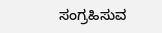ಸಂಗ್ರಹಿಸುವ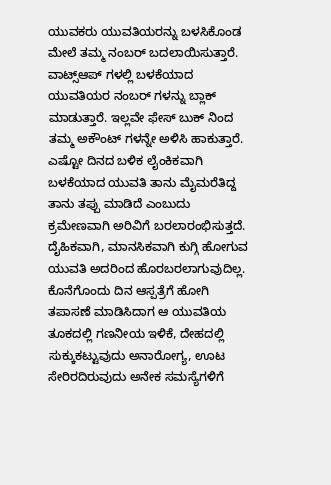ಯುವಕರು ಯುವತಿಯರನ್ನು ಬಳಸಿಕೊಂಡ ಮೇಲೆ ತಮ್ಮ ನಂಬರ್ ಬದಲಾಯಿಸುತ್ತಾರೆ.
ವಾಟ್ಸ್ಆಪ್ ಗಳಲ್ಲಿ ಬಳಕೆಯಾದ ಯುವತಿಯರ ನಂಬರ್ ಗಳನ್ನು ಬ್ಲಾಕ್ ಮಾಡುತ್ತಾರೆ. ಇಲ್ಲವೇ ಫೇಸ್ ಬುಕ್ ನಿಂದ ತಮ್ಮ ಅಕೌಂಟ್ ಗಳನ್ನೇ ಅಳಿಸಿ ಹಾಕುತ್ತಾರೆ. ಎಷ್ಟೋ ದಿನದ ಬಳಿಕ ಲೈಂಕಿಕವಾಗಿ ಬಳಕೆಯಾದ ಯುವತಿ ತಾನು ಮೈಮರೆತಿದ್ದ ತಾನು ತಪ್ಪು ಮಾಡಿದೆ ಎಂಬುದು ಕ್ರಮೇಣವಾಗಿ ಅರಿವಿಗೆ ಬರಲಾರಂಭಿಸುತ್ತದೆ.
ದೈಹಿಕವಾಗಿ, ಮಾನಸಿಕವಾಗಿ ಕುಗ್ಗಿ ಹೋಗುವ ಯುವತಿ ಅದರಿಂದ ಹೊರಬರಲಾಗುವುದಿಲ್ಲ. ಕೊನೆಗೊಂದು ದಿನ ಆಸ್ಪತ್ರೆಗೆ ಹೋಗಿ ತಪಾಸಣೆ ಮಾಡಿಸಿದಾಗ ಆ ಯುವತಿಯ ತೂಕದಲ್ಲಿ ಗಣನೀಯ ಇಳಿಕೆ, ದೇಹದಲ್ಲಿ ಸುಕ್ಕುಕಟ್ಟುವುದು ಅನಾರೋಗ್ಯ, ಊಟ ಸೇರಿರದಿರುವುದು ಅನೇಕ ಸಮಸ್ಯೆಗಳಿಗೆ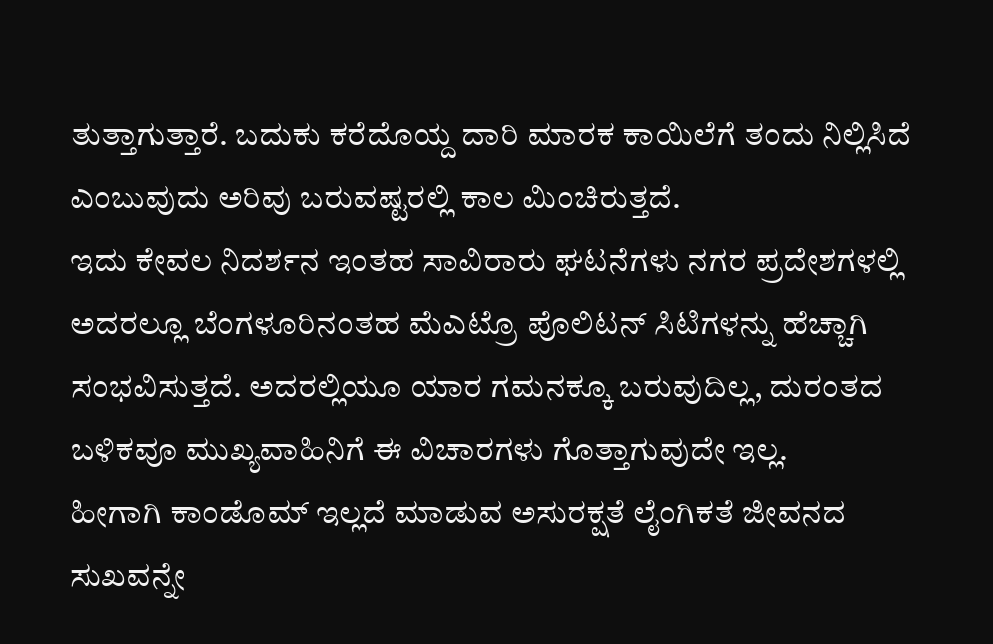ತುತ್ತಾಗುತ್ತಾರೆ. ಬದುಕು ಕರೆದೊಯ್ದ ದಾರಿ ಮಾರಕ ಕಾಯಿಲೆಗೆ ತಂದು ನಿಲ್ಲಿಸಿದೆ ಎಂಬುವುದು ಅರಿವು ಬರುವಷ್ಟರಲ್ಲಿ ಕಾಲ ಮಿಂಚಿರುತ್ತದೆ.
ಇದು ಕೇವಲ ನಿದರ್ಶನ ಇಂತಹ ಸಾವಿರಾರು ಘಟನೆಗಳು ನಗರ ಪ್ರದೇಶಗಳಲ್ಲಿ ಅದರಲ್ಲೂ ಬೆಂಗಳೂರಿನಂತಹ ಮೆಎಟ್ರೊ ಪೊಲಿಟನ್ ಸಿಟಿಗಳನ್ನು ಹೆಚ್ಚಾಗಿ ಸಂಭವಿಸುತ್ತದೆ. ಅದರಲ್ಲಿಯೂ ಯಾರ ಗಮನಕ್ಕೂ ಬರುವುದಿಲ್ಲ, ದುರಂತದ ಬಳಿಕವೂ ಮುಖ್ಯವಾಹಿನಿಗೆ ಈ ವಿಚಾರಗಳು ಗೊತ್ತಾಗುವುದೇ ಇಲ್ಲ.
ಹೀಗಾಗಿ ಕಾಂಡೊಮ್ ಇಲ್ಲದೆ ಮಾಡುವ ಅಸುರಕ್ಷತೆ ಲೈಂಗಿಕತೆ ಜೀವನದ ಸುಖವನ್ನೇ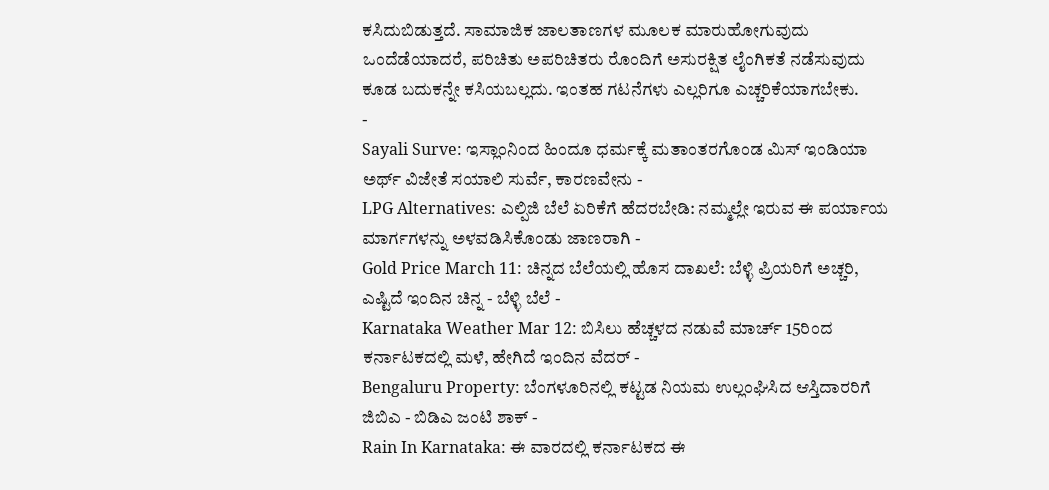ಕಸಿದುಬಿಡುತ್ತದೆ. ಸಾಮಾಜಿಕ ಜಾಲತಾಣಗಳ ಮೂಲಕ ಮಾರುಹೋಗುವುದು ಒಂದೆಡೆಯಾದರೆ, ಪರಿಚಿತು ಅಪರಿಚಿತರು ರೊಂದಿಗೆ ಅಸುರಕ್ಷಿತ ಲೈಂಗಿಕತೆ ನಡೆಸುವುದು ಕೂಡ ಬದುಕನ್ನೇ ಕಸಿಯಬಲ್ಲದು. ಇಂತಹ ಗಟನೆಗಳು ಎಲ್ಲರಿಗೂ ಎಚ್ಚರಿಕೆಯಾಗಬೇಕು.
-
Sayali Surve: ಇಸ್ಲಾಂನಿಂದ ಹಿಂದೂ ಧರ್ಮಕ್ಕೆ ಮತಾಂತರಗೊಂಡ ಮಿಸ್ ಇಂಡಿಯಾ ಅರ್ಥ್ ವಿಜೇತೆ ಸಯಾಲಿ ಸುರ್ವೆ, ಕಾರಣವೇನು -
LPG Alternatives: ಎಲ್ಪಿಜಿ ಬೆಲೆ ಏರಿಕೆಗೆ ಹೆದರಬೇಡಿ: ನಮ್ಮಲ್ಲೇ ಇರುವ ಈ ಪರ್ಯಾಯ ಮಾರ್ಗಗಳನ್ನು ಅಳವಡಿಸಿಕೊಂಡು ಜಾಣರಾಗಿ -
Gold Price March 11: ಚಿನ್ನದ ಬೆಲೆಯಲ್ಲಿ ಹೊಸ ದಾಖಲೆ: ಬೆಳ್ಳಿ ಪ್ರಿಯರಿಗೆ ಅಚ್ಚರಿ, ಎಷ್ಟಿದೆ ಇಂದಿನ ಚಿನ್ನ - ಬೆಳ್ಳಿ ಬೆಲೆ -
Karnataka Weather Mar 12: ಬಿಸಿಲು ಹೆಚ್ಚಳದ ನಡುವೆ ಮಾರ್ಚ್ 15ರಿಂದ ಕರ್ನಾಟಕದಲ್ಲಿ ಮಳೆ, ಹೇಗಿದೆ ಇಂದಿನ ವೆದರ್ -
Bengaluru Property: ಬೆಂಗಳೂರಿನಲ್ಲಿ ಕಟ್ಟಡ ನಿಯಮ ಉಲ್ಲಂಘಿಸಿದ ಆಸ್ತಿದಾರರಿಗೆ ಜಿಬಿಎ - ಬಿಡಿಎ ಜಂಟಿ ಶಾಕ್ -
Rain In Karnataka: ಈ ವಾರದಲ್ಲಿ ಕರ್ನಾಟಕದ ಈ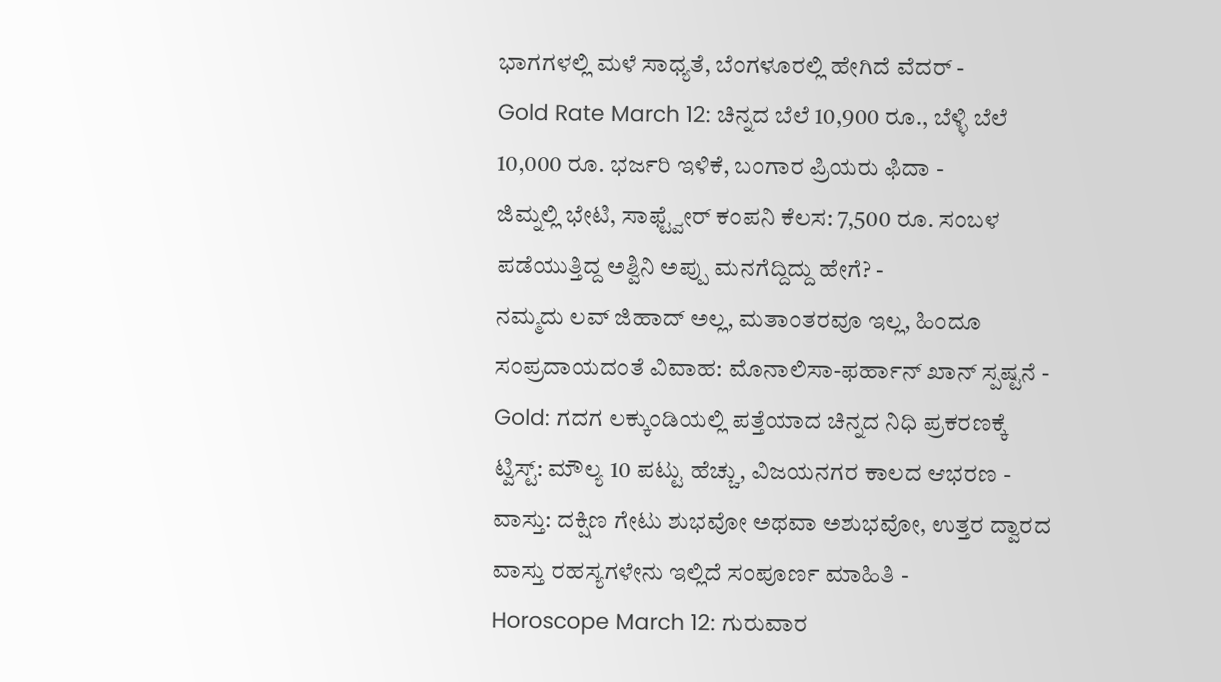ಭಾಗಗಳಲ್ಲಿ ಮಳೆ ಸಾಧ್ಯತೆ, ಬೆಂಗಳೂರಲ್ಲಿ ಹೇಗಿದೆ ವೆದರ್ -
Gold Rate March 12: ಚಿನ್ನದ ಬೆಲೆ 10,900 ರೂ., ಬೆಳ್ಳಿ ಬೆಲೆ 10,000 ರೂ. ಭರ್ಜರಿ ಇಳಿಕೆ, ಬಂಗಾರ ಪ್ರಿಯರು ಫಿದಾ -
ಜಿಮ್ನಲ್ಲಿ ಭೇಟಿ, ಸಾಫ್ಟ್ವೇರ್ ಕಂಪನಿ ಕೆಲಸ: 7,500 ರೂ. ಸಂಬಳ ಪಡೆಯುತ್ತಿದ್ದ ಅಶ್ವಿನಿ ಅಪ್ಪು ಮನಗೆದ್ದಿದ್ದು ಹೇಗೆ? -
ನಮ್ಮದು ಲವ್ ಜಿಹಾದ್ ಅಲ್ಲ, ಮತಾಂತರವೂ ಇಲ್ಲ, ಹಿಂದೂ ಸಂಪ್ರದಾಯದಂತೆ ವಿವಾಹ: ಮೊನಾಲಿಸಾ-ಫರ್ಹಾನ್ ಖಾನ್ ಸ್ಪಷ್ಟನೆ -
Gold: ಗದಗ ಲಕ್ಕುಂಡಿಯಲ್ಲಿ ಪತ್ತೆಯಾದ ಚಿನ್ನದ ನಿಧಿ ಪ್ರಕರಣಕ್ಕೆ ಟ್ವಿಸ್ಟ್: ಮೌಲ್ಯ 10 ಪಟ್ಟು ಹೆಚ್ಚು, ವಿಜಯನಗರ ಕಾಲದ ಆಭರಣ -
ವಾಸ್ತು: ದಕ್ಷಿಣ ಗೇಟು ಶುಭವೋ ಅಥವಾ ಅಶುಭವೋ, ಉತ್ತರ ದ್ವಾರದ ವಾಸ್ತು ರಹಸ್ಯಗಳೇನು ಇಲ್ಲಿದೆ ಸಂಪೂರ್ಣ ಮಾಹಿತಿ -
Horoscope March 12: ಗುರುವಾರ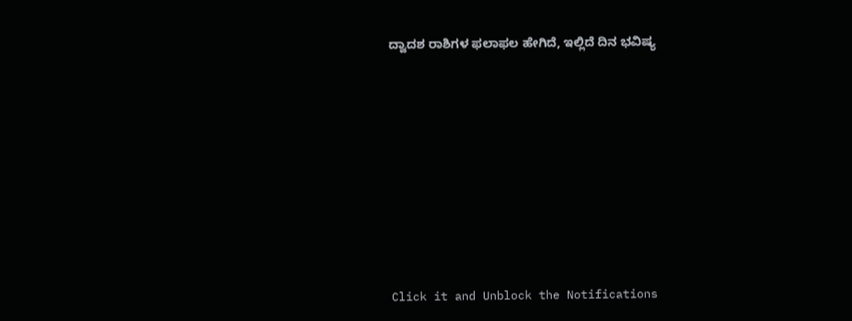ದ್ವಾದಶ ರಾಶಿಗಳ ಫಲಾಫಲ ಹೇಗಿದೆ, ಇಲ್ಲಿದೆ ದಿನ ಭವಿಷ್ಯ












Click it and Unblock the Notifications